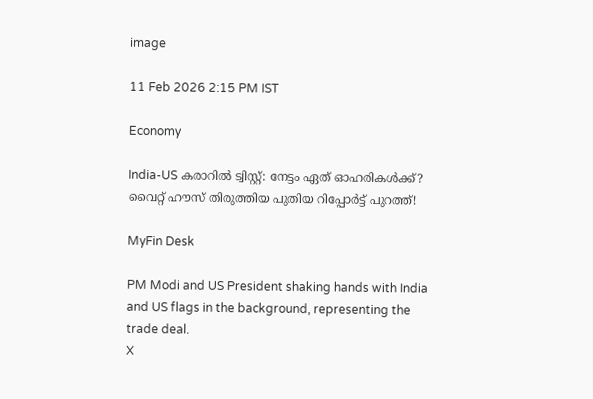image

11 Feb 2026 2:15 PM IST

Economy

India-US കരാറില്‍ ട്വിസ്റ്റ്: നേട്ടം ഏത് ഓഹരികള്‍ക്ക്? വൈറ്റ് ഹൗസ് തിരുത്തിയ പുതിയ റിപ്പോർട്ട് പുറത്ത്!

MyFin Desk

PM Modi and US President shaking hands with India and US flags in the background, representing the trade deal.
X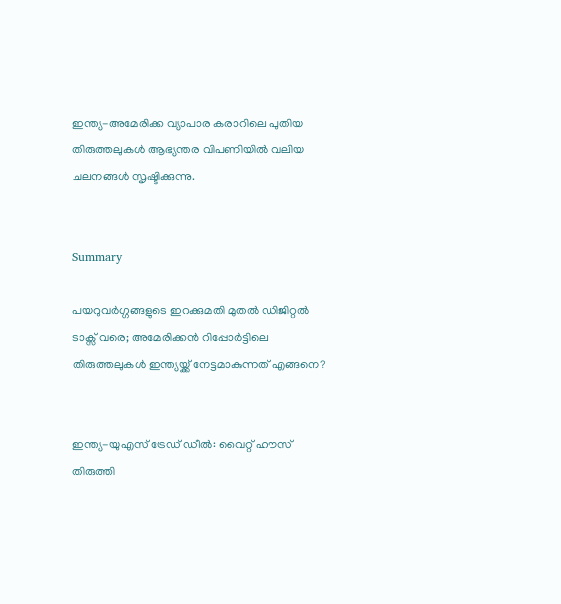ഇന്ത്യ-അമേരിക്ക വ്യാപാര കരാറിലെ പുതിയ തിരുത്തലുകൾ ആഭ്യന്തര വിപണിയിൽ വലിയ ചലനങ്ങൾ സൃഷ്ടിക്കുന്നു.


Summary

പയറുവർഗ്ഗങ്ങളുടെ ഇറക്കുമതി മുതൽ ഡിജിറ്റൽ ടാക്സ് വരെ; അമേരിക്കൻ റിപ്പോർട്ടിലെ തിരുത്തലുകൾ ഇന്ത്യയ്ക്ക് നേട്ടമാകുന്നത് എങ്ങനെ?


ഇന്ത്യ-യുഎസ് ട്രേഡ് ഡീല്‍: വൈറ്റ് ഹൗസ് തിരുത്തി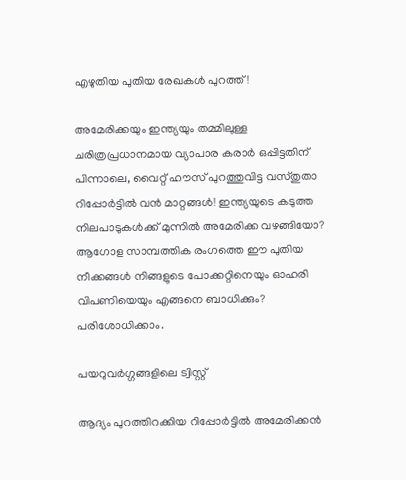എഴുതിയ പുതിയ രേഖകള്‍ പുറത്ത്!

അമേരിക്കയും ഇന്ത്യയും തമ്മിലുള്ള ചരിത്രപ്രധാനമായ വ്യാപാര കരാര്‍ ഒപ്പിട്ടതിന് പിന്നാലെ, വൈറ്റ് ഹൗസ് പുറത്തുവിട്ട വസ്തുതാ റിപ്പോര്‍ട്ടില്‍ വന്‍ മാറ്റങ്ങള്‍! ഇന്ത്യയുടെ കടുത്ത നിലപാടുകള്‍ക്ക് മുന്നില്‍ അമേരിക്ക വഴങ്ങിയോ? ആഗോള സാമ്പത്തിക രംഗത്തെ ഈ പുതിയ നീക്കങ്ങള്‍ നിങ്ങളുടെ പോക്കറ്റിനെയും ഓഹരി വിപണിയെയും എങ്ങനെ ബാധിക്കും? പരിശോധിക്കാം.

പയറുവര്‍ഗ്ഗങ്ങളിലെ ട്വിസ്റ്റ്

ആദ്യം പുറത്തിറക്കിയ റിപ്പോര്‍ട്ടില്‍ അമേരിക്കന്‍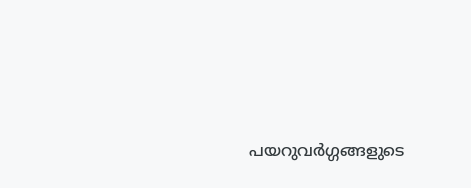പയറുവര്‍ഗ്ഗങ്ങളുടെ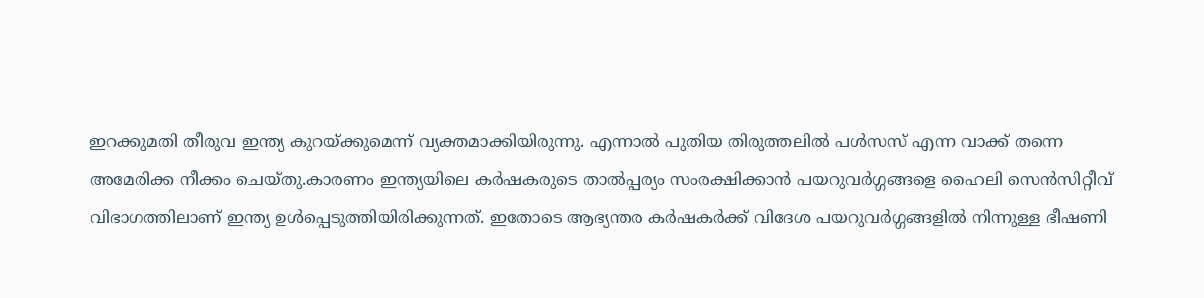ഇറക്കുമതി തീരുവ ഇന്ത്യ കുറയ്ക്കുമെന്ന് വ്യക്തമാക്കിയിരുന്നു. എന്നാല്‍ പുതിയ തിരുത്തലില്‍ പള്‍സസ് എന്ന വാക്ക് തന്നെ അമേരിക്ക നീക്കം ചെയ്തു.കാരണം ഇന്ത്യയിലെ കര്‍ഷകരുടെ താല്‍പ്പര്യം സംരക്ഷിക്കാന്‍ പയറുവര്‍ഗ്ഗങ്ങളെ ഹൈലി സെന്‍സിറ്റീവ് വിഭാഗത്തിലാണ് ഇന്ത്യ ഉള്‍പ്പെടുത്തിയിരിക്കുന്നത്. ഇതോടെ ആഭ്യന്തര കര്‍ഷകര്‍ക്ക് വിദേശ പയറുവര്‍ഗ്ഗങ്ങളില്‍ നിന്നുള്ള ഭീഷണി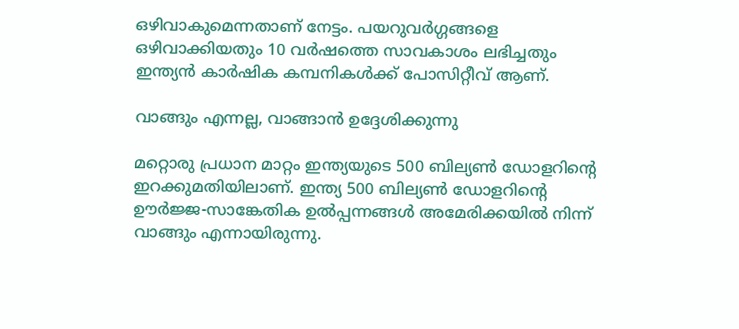ഒഴിവാകുമെന്നതാണ് നേട്ടം. പയറുവര്‍ഗ്ഗങ്ങളെ ഒഴിവാക്കിയതും 10 വര്‍ഷത്തെ സാവകാശം ലഭിച്ചതും ഇന്ത്യന്‍ കാര്‍ഷിക കമ്പനികള്‍ക്ക് പോസിറ്റീവ് ആണ്.

വാങ്ങും എന്നല്ല, വാങ്ങാന്‍ ഉദ്ദേശിക്കുന്നു

മറ്റൊരു പ്രധാന മാറ്റം ഇന്ത്യയുടെ 500 ബില്യണ്‍ ഡോളറിന്റെ ഇറക്കുമതിയിലാണ്. ഇന്ത്യ 500 ബില്യണ്‍ ഡോളറിന്റെ ഊര്‍ജ്ജ-സാങ്കേതിക ഉല്‍പ്പന്നങ്ങള്‍ അമേരിക്കയില്‍ നിന്ന് വാങ്ങും എന്നായിരുന്നു.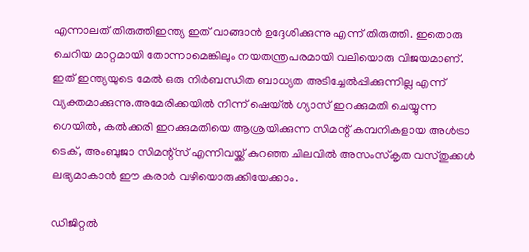എന്നാലത് തിരുത്തിഇന്ത്യ ഇത് വാങ്ങാന്‍ ഉദ്ദേശിക്കുന്നു എന്ന് തിരുത്തി. ഇതൊരു ചെറിയ മാറ്റമായി തോന്നാമെങ്കിലും നയതന്ത്രപരമായി വലിയൊരു വിജയമാണ്. ഇത് ഇന്ത്യയുടെ മേല്‍ ഒരു നിര്‍ബന്ധിത ബാധ്യത അടിച്ചേല്‍പ്പിക്കുന്നില്ല എന്ന് വ്യക്തമാക്കുന്നു.അമേരിക്കയില്‍ നിന്ന് ഷെയ്ല്‍ ഗ്യാസ് ഇറക്കുമതി ചെയ്യുന്ന ഗെയില്‍, കല്‍ക്കരി ഇറക്കുമതിയെ ആശ്രയിക്കുന്ന സിമന്റ് കമ്പനികളായ അള്‍ട്രാ ടെക്, അംബുജാ സിമന്റ്‌സ് എന്നിവയ്ക്ക് കുറഞ്ഞ ചിലവില്‍ അസംസ്‌കൃത വസ്തുക്കള്‍ ലഭ്യമാകാന്‍ ഈ കരാര്‍ വഴിയൊരുക്കിയേക്കാം.

ഡിജിറ്റല്‍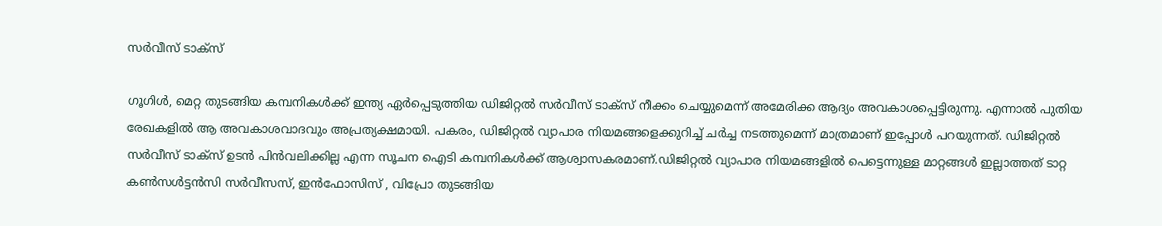സര്‍വീസ് ടാക്‌സ്

ഗൂഗിള്‍, മെറ്റ തുടങ്ങിയ കമ്പനികള്‍ക്ക് ഇന്ത്യ ഏര്‍പ്പെടുത്തിയ ഡിജിറ്റല്‍ സര്‍വീസ് ടാക്‌സ് നീക്കം ചെയ്യുമെന്ന് അമേരിക്ക ആദ്യം അവകാശപ്പെട്ടിരുന്നു. എന്നാല്‍ പുതിയ രേഖകളില്‍ ആ അവകാശവാദവും അപ്രത്യക്ഷമായി. പകരം, ഡിജിറ്റല്‍ വ്യാപാര നിയമങ്ങളെക്കുറിച്ച് ചര്‍ച്ച നടത്തുമെന്ന് മാത്രമാണ് ഇപ്പോള്‍ പറയുന്നത്. ഡിജിറ്റല്‍ സര്‍വീസ് ടാക്‌സ് ഉടന്‍ പിന്‍വലിക്കില്ല എന്ന സൂചന ഐടി കമ്പനികള്‍ക്ക് ആശ്വാസകരമാണ്.ഡിജിറ്റല്‍ വ്യാപാര നിയമങ്ങളില്‍ പെട്ടെന്നുള്ള മാറ്റങ്ങള്‍ ഇല്ലാത്തത് ടാറ്റ കണ്‍സള്‍ട്ടന്‍സി സര്‍വീസസ്, ഇന്‍ഫോസിസ് , വിപ്രോ തുടങ്ങിയ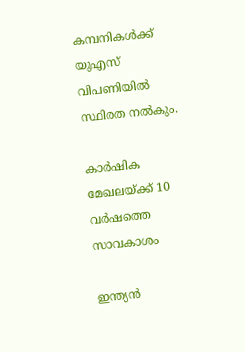കമ്പനികള്‍ക്ക് യുഎസ് വിപണിയില്‍ സ്ഥിരത നല്‍കും.

കാര്‍ഷിക മേഖലയ്ക്ക് 10 വര്‍ഷത്തെ സാവകാശം

ഇന്ത്യന്‍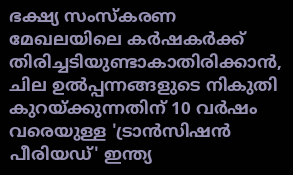ഭക്ഷ്യ സംസ്‌കരണ മേഖലയിലെ കര്‍ഷകര്‍ക്ക് തിരിച്ചടിയുണ്ടാകാതിരിക്കാന്‍, ചില ഉല്‍പ്പന്നങ്ങളുടെ നികുതി കുറയ്ക്കുന്നതിന് 10 വര്‍ഷം വരെയുള്ള 'ട്രാന്‍സിഷന്‍ പീരിയഡ്' ഇന്ത്യ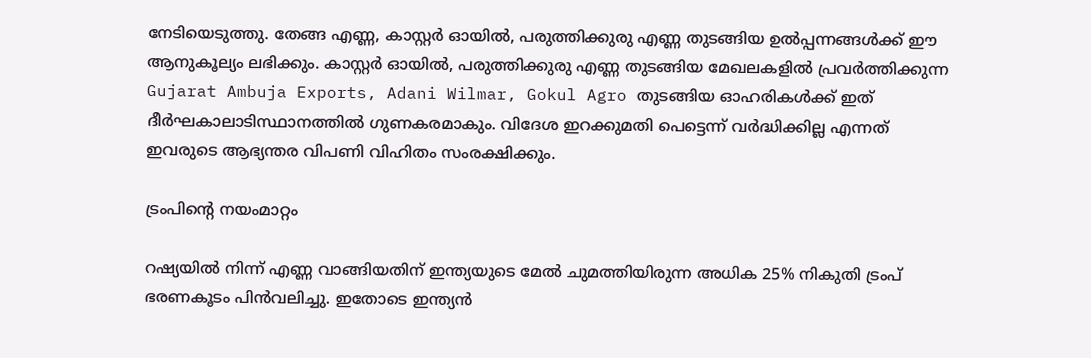നേടിയെടുത്തു. തേങ്ങ എണ്ണ, കാസ്റ്റര്‍ ഓയില്‍, പരുത്തിക്കുരു എണ്ണ തുടങ്ങിയ ഉല്‍പ്പന്നങ്ങള്‍ക്ക് ഈ ആനുകൂല്യം ലഭിക്കും. കാസ്റ്റര്‍ ഓയില്‍, പരുത്തിക്കുരു എണ്ണ തുടങ്ങിയ മേഖലകളില്‍ പ്രവര്‍ത്തിക്കുന്ന Gujarat Ambuja Exports, Adani Wilmar, Gokul Agro തുടങ്ങിയ ഓഹരികള്‍ക്ക് ഇത് ദീര്‍ഘകാലാടിസ്ഥാനത്തില്‍ ഗുണകരമാകും. വിദേശ ഇറക്കുമതി പെട്ടെന്ന് വര്‍ദ്ധിക്കില്ല എന്നത് ഇവരുടെ ആഭ്യന്തര വിപണി വിഹിതം സംരക്ഷിക്കും.

ട്രംപിന്റെ നയംമാറ്റം

റഷ്യയില്‍ നിന്ന് എണ്ണ വാങ്ങിയതിന് ഇന്ത്യയുടെ മേല്‍ ചുമത്തിയിരുന്ന അധിക 25% നികുതി ട്രംപ് ഭരണകൂടം പിന്‍വലിച്ചു. ഇതോടെ ഇന്ത്യന്‍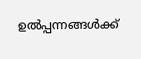ഉല്‍പ്പന്നങ്ങള്‍ക്ക്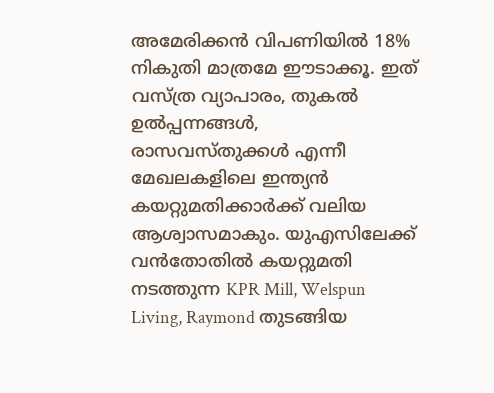അമേരിക്കന്‍ വിപണിയില്‍ 18% നികുതി മാത്രമേ ഈടാക്കൂ. ഇത് വസ്ത്ര വ്യാപാരം, തുകല്‍ ഉല്‍പ്പന്നങ്ങള്‍, രാസവസ്തുക്കള്‍ എന്നീ മേഖലകളിലെ ഇന്ത്യന്‍ കയറ്റുമതിക്കാര്‍ക്ക് വലിയ ആശ്വാസമാകും. യുഎസിലേക്ക് വന്‍തോതില്‍ കയറ്റുമതി നടത്തുന്ന KPR Mill, Welspun Living, Raymond തുടങ്ങിയ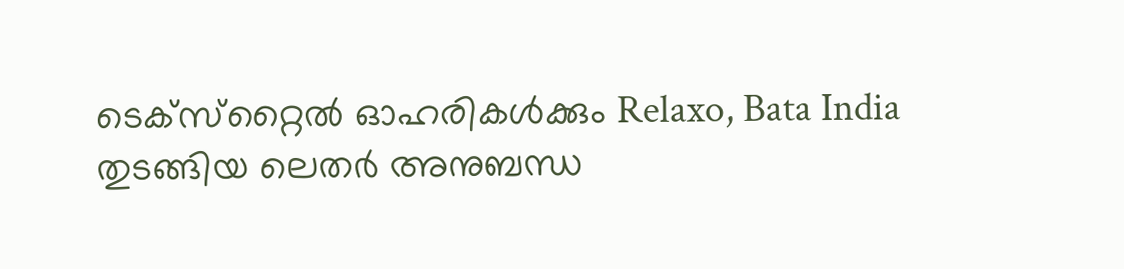ടെക്‌സ്‌റ്റൈല്‍ ഓഹരികള്‍ക്കും Relaxo, Bata India തുടങ്ങിയ ലെതര്‍ അനുബന്ധ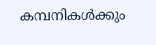കമ്പനികള്‍ക്കും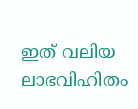ഇത് വലിയ ലാഭവിഹിതം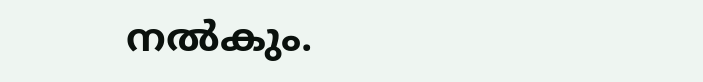നല്‍കും.